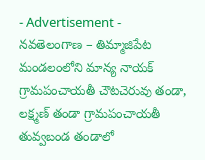- Advertisement -
నవతెలంగాణ – తిమ్మాజిపేట
మండలంలోని మాన్య నాయక్ గ్రామపంచాయతీ చౌటచెరువు తండా, లక్ష్మణ్ తండా గ్రామపంచాయతీ తువ్వబండ తండాలో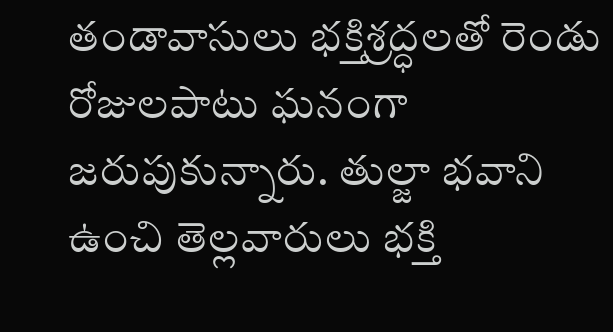తండావాసులు భక్తిశ్రద్ధలతో రెండు రోజులపాటు ఘనంగా జరుపుకున్నారు. తుల్జా భవాని ఉంచి తెల్లవారులు భక్తి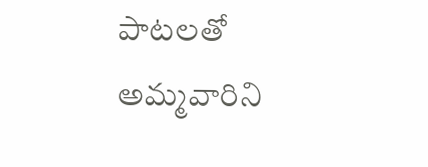పాటలతో అమ్మవారిని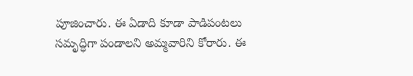పూజించారు. ఈ ఏడాది కూడా పాడిపంటలు సమృద్ధిగా పండాలని అమ్మవారిని కోరారు. ఈ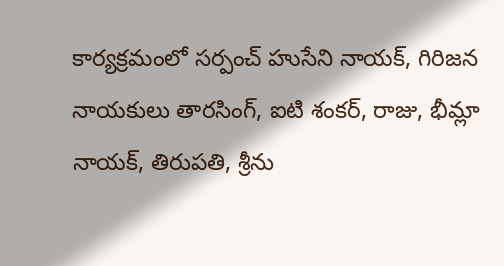కార్యక్రమంలో సర్పంచ్ హుసేని నాయక్, గిరిజన నాయకులు తారసింగ్, ఐటి శంకర్, రాజు, భీమ్లా నాయక్, తిరుపతి, శ్రీను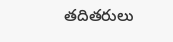తదితరులు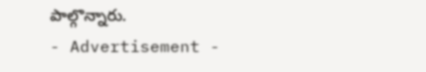పాల్గొన్నారు.
- Advertisement -